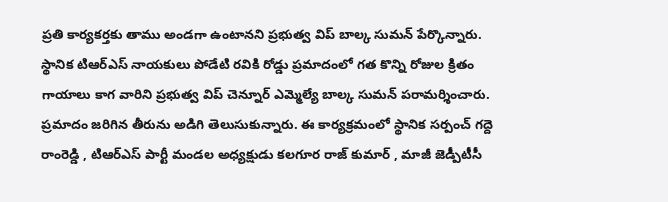ప్రతి కార్యకర్తకు తాము అండగా ఉంటానని ప్రభుత్వ విప్ బాల్క సుమన్ పేర్కొన్నారు. స్థానిక టిఆర్ఎస్ నాయకులు పోడేటి రవికి రోడ్డు ప్రమాదంలో గత కొన్ని రోజుల క్రితం గాయాలు కాగ వారిని ప్రభుత్వ విప్ చెన్నూర్ ఎమ్మెల్యే బాల్క సుమన్ పరామర్శించారు. ప్రమాదం జరిగిన తీరును అడిగి తెలుసుకున్నారు. ఈ కార్యక్రమంలో స్థానిక సర్పంచ్ గద్దె రాంరెడ్డి , టిఆర్ఎస్ పార్టీ మండల అధ్యక్షుడు కలగూర రాజ్ కుమార్ , మాజీ జెడ్పీటీసీ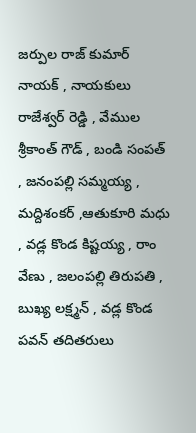జర్పుల రాజ్ కుమార్ నాయక్ , నాయకులు రాజేశ్వర్ రెడ్డి , వేముల శ్రీకాంత్ గౌడ్ , బండి సంపత్ , జనంపల్లి సమ్మయ్య , మద్దిశంకర్ ,ఆతుకూరి మధు , వడ్ల కొండ కిష్టయ్య , రాం వేణు , జలంపల్లి తిరుపతి , బుఖ్య లక్ష్మన్ , వడ్ల కొండ పవన్ తదితరులు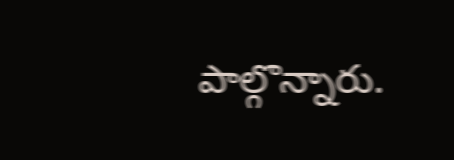పాల్గొన్నారు.